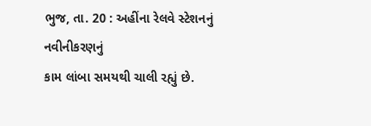ભુજ, તા. 20 : અહીંના રેલવે સ્ટેશનનું નવીનીકરણનું
કામ લાંબા સમયથી ચાલી રહ્યું છે.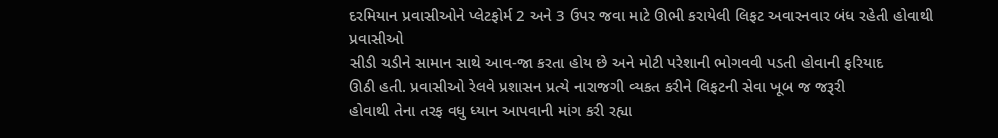દરમિયાન પ્રવાસીઓને પ્લેટફોર્મ 2 અને 3 ઉપર જવા માટે ઊભી કરાયેલી લિફટ અવારનવાર બંધ રહેતી હોવાથી પ્રવાસીઓ
સીડી ચડીને સામાન સાથે આવ-જા કરતા હોય છે અને મોટી પરેશાની ભોગવવી પડતી હોવાની ફરિયાદ
ઊઠી હતી. પ્રવાસીઓ રેલવે પ્રશાસન પ્રત્યે નારાજગી વ્યકત કરીને લિફટની સેવા ખૂબ જ જરૂરી
હોવાથી તેના તરફ વધુ ધ્યાન આપવાની માંગ કરી રહ્યા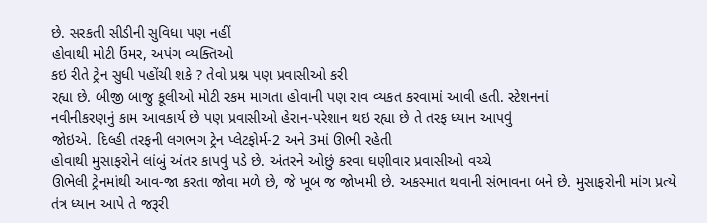છે. સરકતી સીડીની સુવિધા પણ નહીં
હોવાથી મોટી ઉંમર, અપંગ વ્યક્તિઓ
કઇ રીતે ટ્રેન સુધી પહોંચી શકે ? તેવો પ્રશ્ન પણ પ્રવાસીઓ કરી
રહ્યા છે. બીજી બાજુ કૂલીઓ મોટી રકમ માગતા હોવાની પણ રાવ વ્યકત કરવામાં આવી હતી. સ્ટેશનનાં
નવીનીકરણનું કામ આવકાર્ય છે પણ પ્રવાસીઓ હેરાન-પરેશાન થઇ રહ્યા છે તે તરફ ધ્યાન આપવું
જોઇએ. દિલ્હી તરફની લગભગ ટ્રેન પ્લેટફોર્મ-2 અને 3માં ઊભી રહેતી
હોવાથી મુસાફરોને લાંબું અંતર કાપવું પડે છે. અંતરને ઓછું કરવા ઘણીવાર પ્રવાસીઓ વચ્ચે
ઊભેલી ટ્રેનમાંથી આવ-જા કરતા જોવા મળે છે, જે ખૂબ જ જોખમી છે. અકસ્માત થવાની સંભાવના બને છે. મુસાફરોની માંગ પ્રત્યે
તંત્ર ધ્યાન આપે તે જરૂરી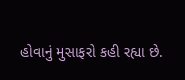હોવાનું મુસાફરો કહી રહ્યા છે.